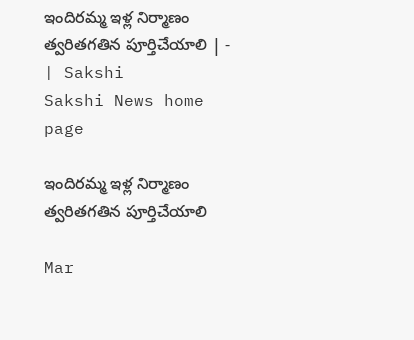ఇందిరమ్మ ఇళ్ల నిర్మాణం త్వరితగతిన పూర్తిచేయాలి | - | Sakshi
Sakshi News home page

ఇందిరమ్మ ఇళ్ల నిర్మాణం త్వరితగతిన పూర్తిచేయాలి

Mar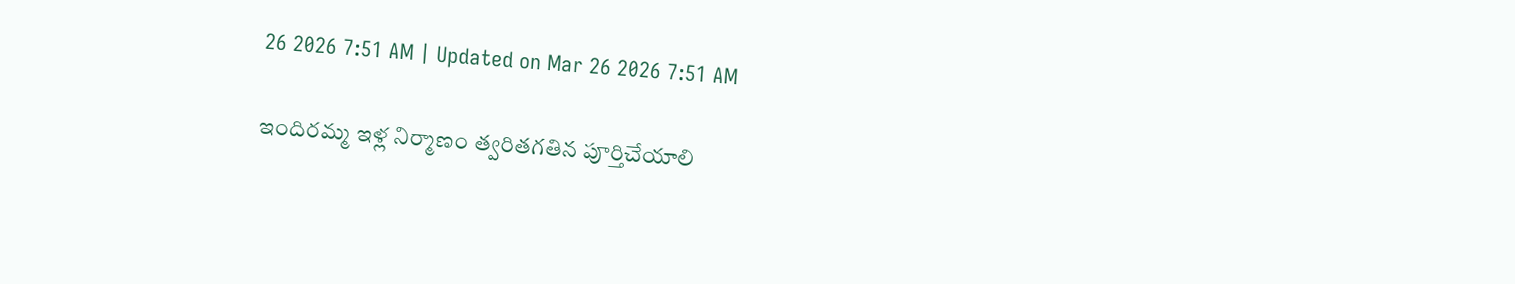26 2026 7:51 AM | Updated on Mar 26 2026 7:51 AM

ఇందిరమ్మ ఇళ్ల నిర్మాణం త్వరితగతిన పూర్తిచేయాలి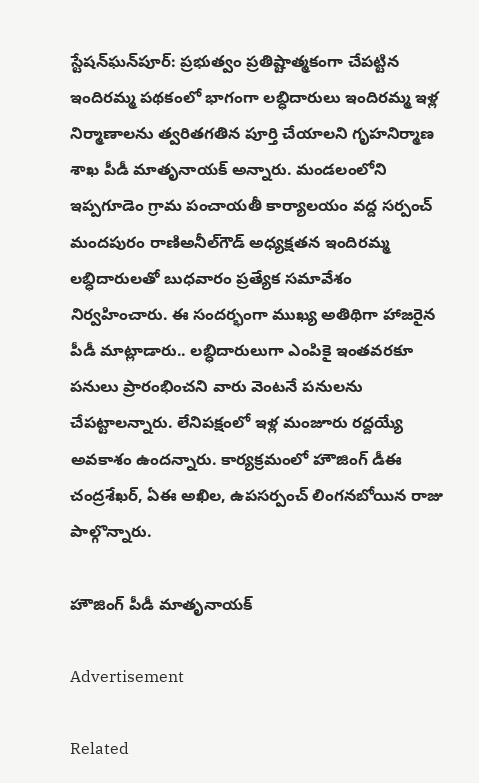స్టేషన్‌ఘన్‌పూర్‌: ప్రభుత్వం ప్రతిష్టాత్మకంగా చేపట్టిన ఇందిరమ్మ పథకంలో భాగంగా లబ్ధిదారులు ఇందిరమ్మ ఇళ్ల నిర్మాణాలను త్వరితగతిన పూర్తి చేయాలని గృహనిర్మాణ శాఖ పీడీ మాతృనాయక్‌ అన్నారు. మండలంలోని ఇప్పగూడెం గ్రామ పంచాయతీ కార్యాలయం వద్ద సర్పంచ్‌ మందపురం రాణిఅనీల్‌గౌడ్‌ అధ్యక్షతన ఇందిరమ్మ లబ్ధిదారులతో బుధవారం ప్రత్యేక సమావేశం నిర్వహించారు. ఈ సందర్భంగా ముఖ్య అతిథిగా హాజరైన పీడీ మాట్లాడారు.. లబ్ధిదారులుగా ఎంపికై ఇంతవరకూ పనులు ప్రారంభించని వారు వెంటనే పనులను చేపట్టాలన్నారు. లేనిపక్షంలో ఇళ్ల మంజూరు రద్దయ్యే అవకాశం ఉందన్నారు. కార్యక్రమంలో హౌజింగ్‌ డీఈ చంద్రశేఖర్‌, ఏఈ అఖిల, ఉపసర్పంచ్‌ లింగనబోయిన రాజు పాల్గొన్నారు.

హౌజింగ్‌ పీడీ మాతృనాయక్‌

Advertisement

Related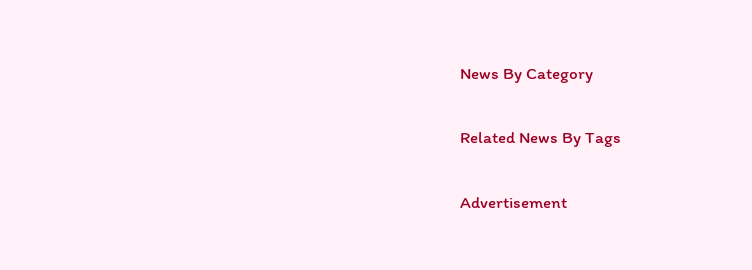News By Category

Related News By Tags

Advertisement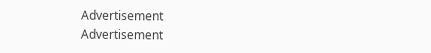Advertisement
Advertisement